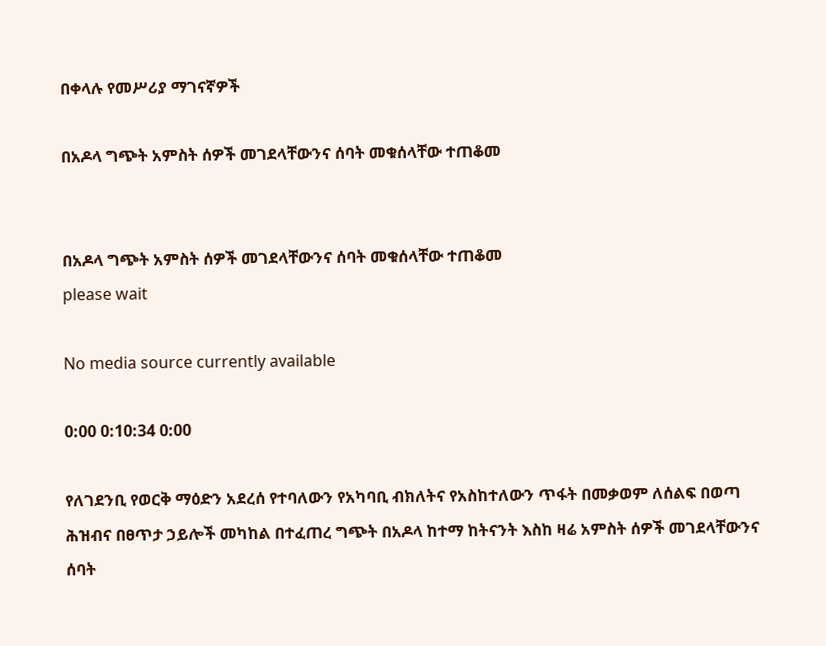በቀላሉ የመሥሪያ ማገናኛዎች

በአዶላ ግጭት አምስት ሰዎች መገደላቸውንና ሰባት መቁሰላቸው ተጠቆመ


በአዶላ ግጭት አምስት ሰዎች መገደላቸውንና ሰባት መቁሰላቸው ተጠቆመ
please wait

No media source currently available

0:00 0:10:34 0:00

የለገደንቢ የወርቅ ማዕድን አደረሰ የተባለውን የአካባቢ ብክለትና የአስከተለውን ጥፋት በመቃወም ለሰልፍ በወጣ ሕዝብና በፀጥታ ኃይሎች መካከል በተፈጠረ ግጭት በአዶላ ከተማ ከትናንት እስከ ዛሬ አምስት ሰዎች መገደላቸውንና ሰባት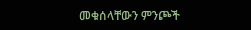መቁሰላቸውን ምንጮች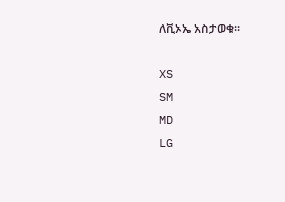ለቪኦኤ አስታወቁ፡፡

XS
SM
MD
LG